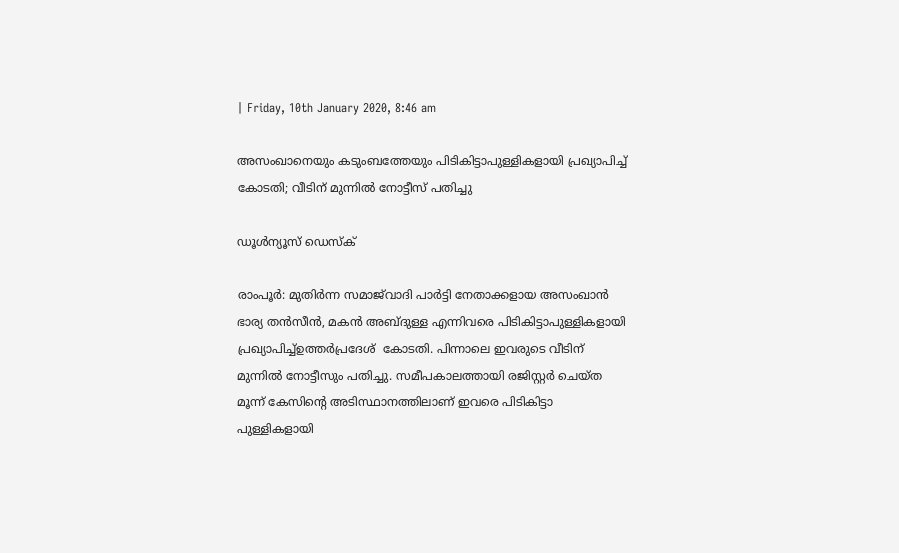| Friday, 10th January 2020, 8:46 am

അസംഖാനെയും കടുംബത്തേയും പിടികിട്ടാപുള്ളികളായി പ്രഖ്യാപിച്ച് കോടതി; വീടിന് മുന്നില്‍ നോട്ടീസ് പതിച്ചു

ഡൂള്‍ന്യൂസ് ഡെസ്‌ക്

രാംപൂര്‍: മുതിര്‍ന്ന സമാജ്‌വാദി പാര്‍ട്ടി നേതാക്കളായ അസംഖാന്‍ ഭാര്യ തന്‍സീന്‍, മകന്‍ അബ്ദുള്ള എന്നിവരെ പിടികിട്ടാപുള്ളികളായി പ്രഖ്യാപിച്ച്ഉത്തര്‍പ്രദേശ്  കോടതി. പിന്നാലെ ഇവരുടെ വീടിന് മുന്നില്‍ നോട്ടീസും പതിച്ചു. സമീപകാലത്തായി രജിസ്റ്റര്‍ ചെയ്ത മൂന്ന് കേസിന്റെ അടിസ്ഥാനത്തിലാണ് ഇവരെ പിടികിട്ടാ പുള്ളികളായി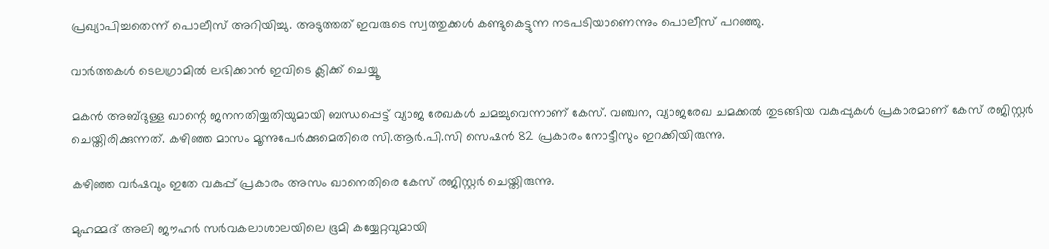പ്രഖ്യാപിച്ചതെന്ന് പൊലീസ് അറിയിച്ചു. അടുത്തത് ഇവരുടെ സ്വത്തുക്കള്‍ കണ്ടുകെട്ടുന്ന നടപടിയാണെന്നും പൊലീസ് പറഞ്ഞു.

വാര്‍ത്തകള്‍ ടെലഗ്രാമില്‍ ലഭിക്കാന്‍ ഇവിടെ ക്ലിക്ക് ചെയ്യൂ

മകന്‍ അബ്ദുള്ള ഖാന്റെ ജനനതിയ്യതിയുമായി ബന്ധപ്പെട്ട് വ്യാജ രേഖകള്‍ ചമച്ചുവെന്നാണ് കേസ്. വഞ്ചന, വ്യാജരേഖ ചമക്കല്‍ തുടങ്ങിയ വകുപ്പുകള്‍ പ്രകാരമാണ് കേസ് രജിസ്റ്റര്‍ ചെയ്തിരിക്കുന്നത്. കഴിഞ്ഞ മാസം മൂന്നുപേര്‍ക്കുമെതിരെ സി.ആര്‍.പി.സി സെഷന്‍ 82 പ്രകാരം നോട്ടീസും ഇറക്കിയിരുന്നു.

കഴിഞ്ഞ വര്‍ഷവും ഇതേ വകുപ്പ് പ്രകാരം അസം ഖാനെതിരെ കേസ് രജിസ്റ്റര്‍ ചെയ്തിരുന്നു.

മുഹമ്മദ് അലി ജൗഹര്‍ സര്‍വകലാശാലയിലെ ഭൂമി കയ്യേറ്റവുമായി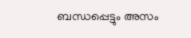ബന്ധപ്പെട്ടും അസം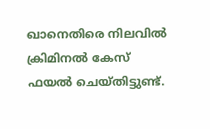ഖാനെതിരെ നിലവില്‍ ക്രിമിനല്‍ കേസ് ഫയല്‍ ചെയ്തിട്ടുണ്ട്.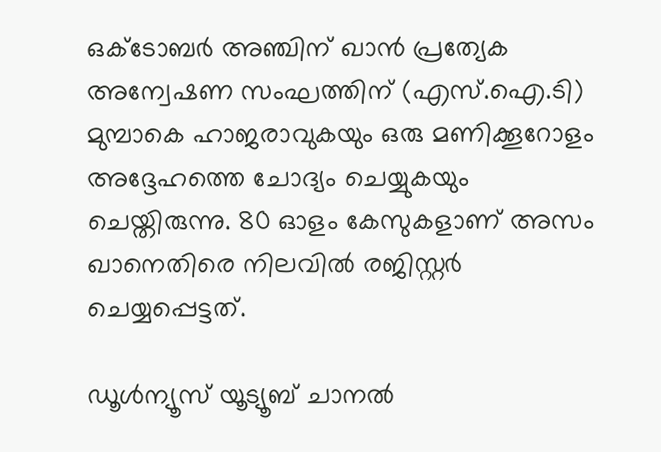ഒക്ടോബര്‍ അഞ്ചിന് ഖാന്‍ പ്രത്യേക അന്വേഷണ സംഘത്തിന് (എസ്.ഐ.ടി) മുമ്പാകെ ഹാജരാവുകയും ഒരു മണിക്കൂറോളം അദ്ദേഹത്തെ ചോദ്യം ചെയ്യുകയും ചെയ്തിരുന്നു. 80 ഓളം കേസുകളാണ് അസം ഖാനെതിരെ നിലവില്‍ രജിസ്റ്റര്‍ ചെയ്യപ്പെട്ടത്.

ഡൂൾന്യൂസ് യൂട്യൂബ് ചാനൽ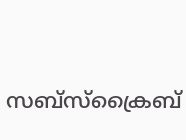സബ്സ്ക്രൈബ്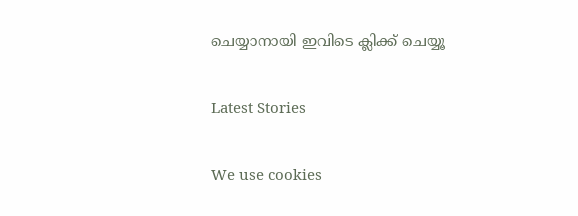ചെയ്യാനായി ഇവിടെ ക്ലിക്ക് ചെയ്യൂ

Latest Stories

We use cookies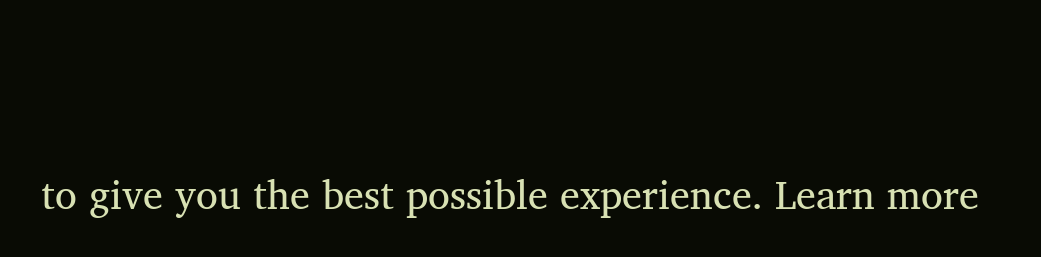to give you the best possible experience. Learn more